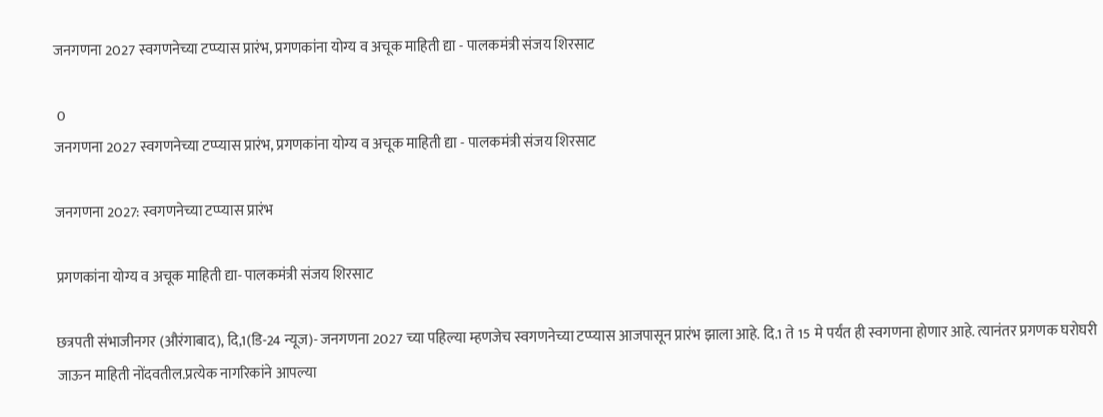जनगणना 2027 स्वगणनेच्या टप्प्यास प्रारंभ, प्रगणकांना योग्य व अचूक माहिती द्या - पालकमंत्री संजय शिरसाट

 0
जनगणना 2027 स्वगणनेच्या टप्प्यास प्रारंभ, प्रगणकांना योग्य व अचूक माहिती द्या - पालकमंत्री संजय शिरसाट

जनगणना 2027: स्वगणनेच्या टप्प्यास प्रारंभ

प्रगणकांना योग्य व अचूक माहिती द्या- पालकमंत्री संजय शिरसाट

छत्रपती संभाजीनगर (औरंगाबाद), दि,1(डि-24 न्यूज)- जनगणना 2027 च्या पहिल्या म्हणजेच स्वगणनेच्या टप्प्यास आजपासून प्रारंभ झाला आहे. दि.1 ते 15 मे पर्यंत ही स्वगणना होणार आहे. त्यानंतर प्रगणक घरोघरी जाऊन माहिती नोंदवतील.प्रत्येक नागरिकांने आपल्या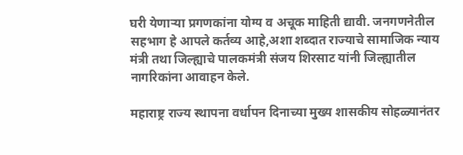घरी येणाऱ्या प्रगणकांना योग्य व अचूक माहिती द्यावी. जनगणनेतील सहभाग हे आपले कर्तव्य आहे,अशा शब्दात राज्याचे सामाजिक न्याय मंत्री तथा जिल्ह्याचे पालकमंत्री संजय शिरसाट यांनी जिल्ह्यातील नागरिकांना आवाहन केले.

महाराष्ट्र राज्य स्थापना वर्धापन दिनाच्या मुख्य शासकीय सोहळ्यानंतर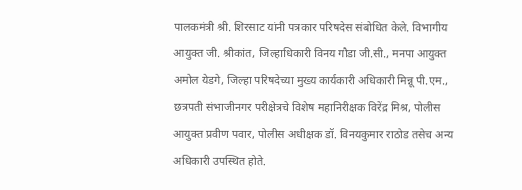पालकमंत्री श्री. शिरसाट यांनी पत्रकार परिषदेस संबोधित केले. विभागीय आयुक्त जी. श्रीकांत, जिल्हाधिकारी विनय गौडा जी.सी., मनपा आयुक्त अमोल येडगे, जिल्हा परिषदेच्या मुख्य कार्यकारी अधिकारी मिन्नू पी.एम., छत्रपती संभाजीनगर परीक्षेत्रचे विशेष महानिरीक्षक विरेंद्र मिश्र, पोलीस आयुक्त प्रवीण पवार, पोलीस अधीक्षक डॉ. विनयकुमार राठोड तसेच अन्य अधिकारी उपस्थित होते.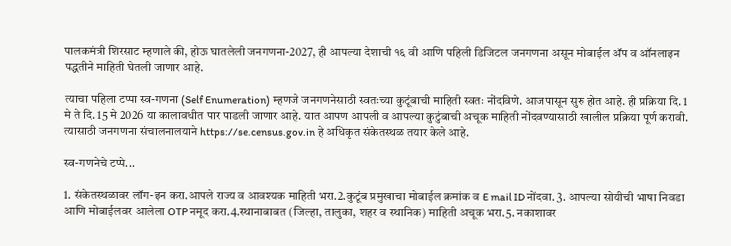पालकमंत्री शिरसाट म्हणाले की, होऊ घातलेली जनगणना-2027, ही आपल्या देशाची १६ वी आणि पहिली डिजिटल जनगणना असून मोबाईल अ‍ॅप व ऑनलाइन पद्धतीने माहिती घेतली जाणार आहे.

त्याचा पहिला टप्पा स्व-गणना (Self Enumeration) म्हणजे जनगणनेसाठी स्वतःच्या कुटूंबाची माहिती स्वतः नोंदविणे. आजपासून सुरु होत आहे. ही प्रक्रिया दि. 1 मे ते दि. 15 मे 2026 या कालावधीत पार पाडली जाणार आहे. यात आपण आपली व आपल्या कुटुंबाची अचूक माहिती नोंदवण्यासाठी खालील प्रक्रिया पूर्ण करावी. त्यासाठी जनगणना संचालनालयाने https://se.census.gov.in हे अधिकृत संकेतस्थळ तयार केले आहे.

स्व-गणनेचे टप्पे...

1. संकेतस्थळावर लॉग-इन करा.आपले राज्य व आवश्यक माहिती भरा.2.कुटूंब प्रमुखाचा मोबाईल क्रमांक व E mail ID नोंदवा. 3. आपल्या सोयीची भाषा निवडा आणि मोबाईलवर आलेला OTP नमूद करा.4.स्थानाबाबत (जिल्हा, तालुका, शहर व स्थानिक) माहिती अचूक भरा.5. नकाशावर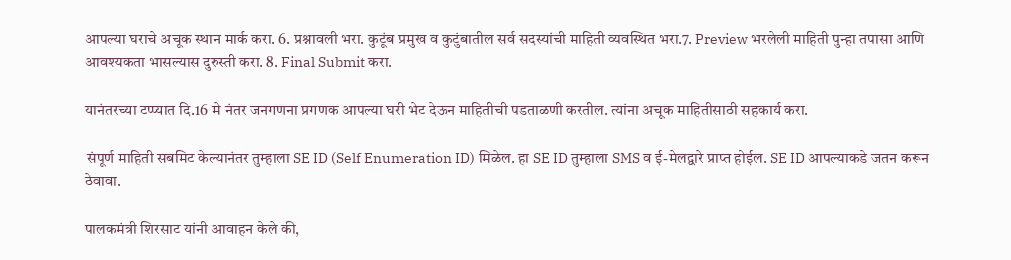आपल्या घराचे अचूक स्थान मार्क करा. 6. प्रश्नावली भरा. कुटूंब प्रमुख व कुटुंबातील सर्व सदस्यांची माहिती व्यवस्थित भरा.7. Preview भरलेली माहिती पुन्हा तपासा आणि आवश्यकता भासल्यास दुरुस्ती करा. 8. Final Submit करा.

यानंतरच्या टप्प्यात दि.16 मे नंतर जनगणना प्रगणक आपल्या घरी भेट देऊन माहितीची पडताळणी करतील. त्यांना अचूक माहितीसाठी सहकार्य करा.

 संपूर्ण माहिती सबमिट केल्यानंतर तुम्हाला SE ID (Self Enumeration ID) मिळेल. हा SE ID तुम्हाला SMS व ई-मेलद्वारे प्राप्त होईल. SE ID आपल्याकडे जतन करून ठेवावा.

पालकमंत्री शिरसाट यांनी आवाहन केले की,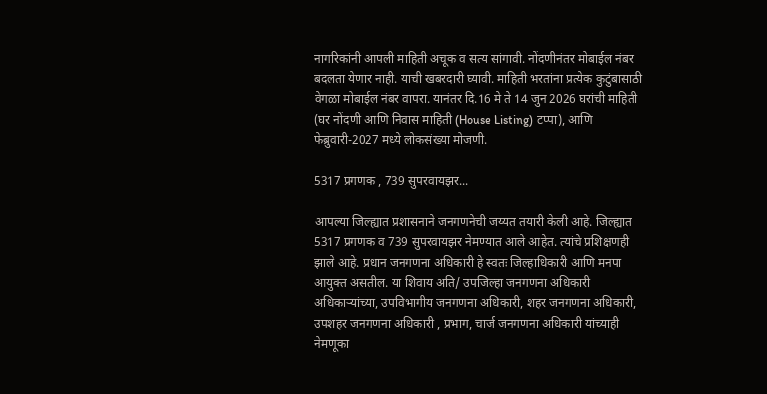नागरिकांनी आपली माहिती अचूक व सत्य सांगावी. नोंदणीनंतर मोबाईल नंबर बदलता येणार नाही. याची खबरदारी घ्यावी. माहिती भरतांना प्रत्येक कुटुंबासाठी वेगळा मोबाईल नंबर वापरा. यानंतर दि.16 मे ते 14 जुन 2026 घरांची माहिती (घर नोंदणी आणि निवास माहिती (House Listing) टप्पा), आणि फेब्रुवारी-2027 मध्ये लोकसंख्या मोजणी.

5317 प्रगणक , 739 सुपरवायझर...

आपल्या जिल्ह्यात प्रशासनाने जनगणनेची जय्यत तयारी केली आहे. जिल्ह्यात 5317 प्रगणक व 739 सुपरवायझर नेमण्यात आले आहेत. त्यांचे प्रशिक्षणही झाले आहे. प्रधान जनगणना अधिकारी हे स्वतः जिल्हाधिकारी आणि मनपा आयुक्त असतील. या शिवाय अति/ उपजिल्हा जनगणना अधिकारी अधिकाऱ्यांच्या, उपविभागीय जनगणना अधिकारी, शहर जनगणना अधिकारी, उपशहर जनगणना अधिकारी , प्रभाग, चार्ज जनगणना अधिकारी यांच्याही नेमणूका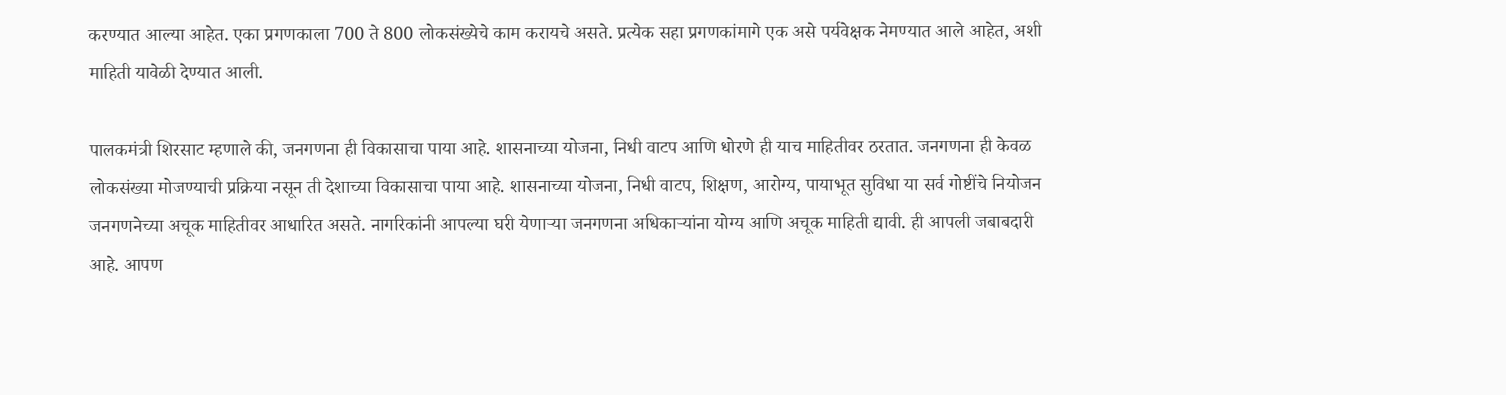करण्यात आल्या आहेत. एका प्रगणकाला 700 ते 800 लोकसंख्येचे काम करायचे असते. प्रत्येक सहा प्रगणकांमागे एक असे पर्यवेक्षक नेमण्यात आले आहेत, अशी माहिती यावेळी देण्यात आली.

पालकमंत्री शिरसाट म्हणाले की, जनगणना ही विकासाचा पाया आहे. शासनाच्या योजना, निधी वाटप आणि धोरणे ही याच माहितीवर ठरतात. जनगणना ही केवळ लोकसंख्या मोजण्याची प्रक्रिया नसून ती देशाच्या विकासाचा पाया आहे. शासनाच्या योजना, निधी वाटप, शिक्षण, आरोग्य, पायाभूत सुविधा या सर्व गोष्टींचे नियोजन जनगणनेच्या अचूक माहितीवर आधारित असते. नागरिकांनी आपल्या घरी येणाऱ्या जनगणना अधिकाऱ्यांना योग्य आणि अचूक माहिती द्यावी. ही आपली जबाबदारी आहे. आपण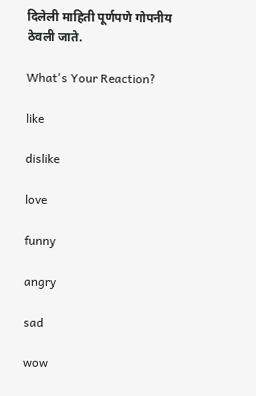दिलेली माहिती पूर्णपणे गोपनीय ठेवली जाते.

What's Your Reaction?

like

dislike

love

funny

angry

sad

wow